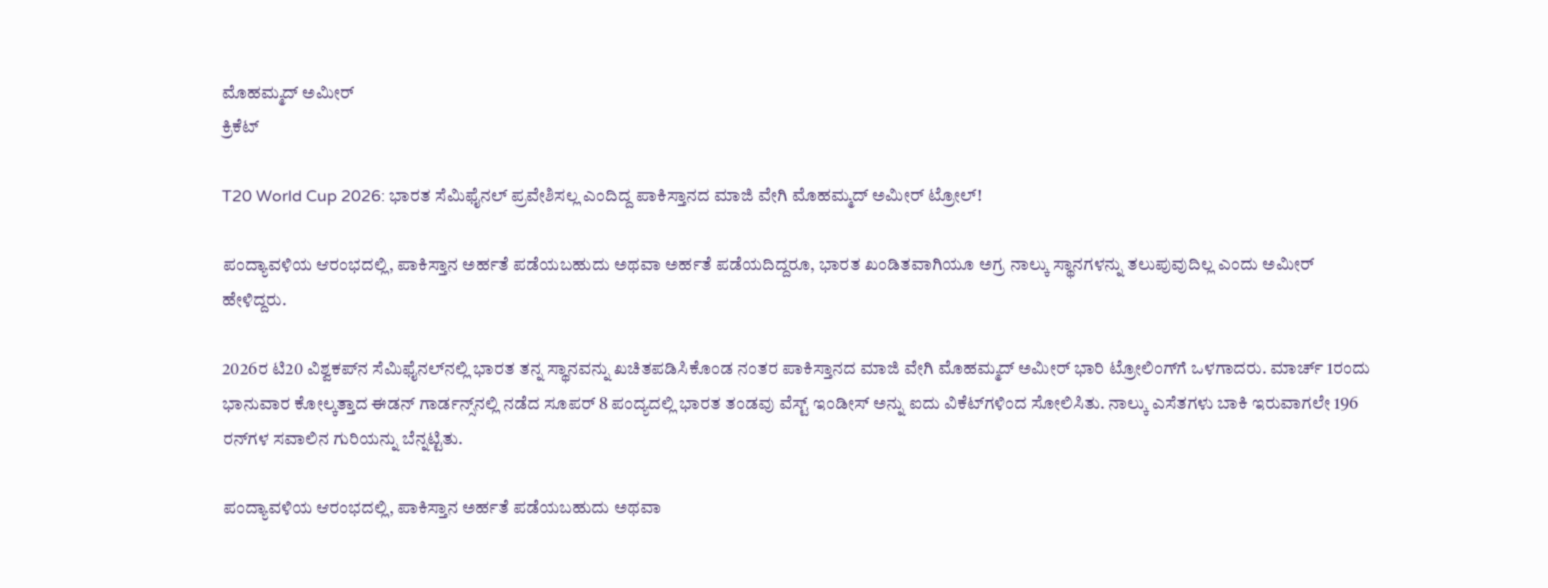ಮೊಹಮ್ಮದ್ ಅಮೀರ್
ಕ್ರಿಕೆಟ್

T20 World Cup 2026: ಭಾರತ ಸೆಮಿಫೈನಲ್‌ ಪ್ರವೇಶಿಸಲ್ಲ ಎಂದಿದ್ದ ಪಾಕಿಸ್ತಾನದ ಮಾಜಿ ವೇಗಿ ಮೊಹಮ್ಮದ್ ಅಮೀರ್ ಟ್ರೋಲ್!

ಪಂದ್ಯಾವಳಿಯ ಆರಂಭದಲ್ಲಿ, ಪಾಕಿಸ್ತಾನ ಅರ್ಹತೆ ಪಡೆಯಬಹುದು ಅಥವಾ ಅರ್ಹತೆ ಪಡೆಯದಿದ್ದರೂ, ಭಾರತ ಖಂಡಿತವಾಗಿಯೂ ಅಗ್ರ ನಾಲ್ಕು ಸ್ಥಾನಗಳನ್ನು ತಲುಪುವುದಿಲ್ಲ ಎಂದು ಅಮೀರ್ ಹೇಳಿದ್ದರು.

2026ರ ಟಿ20 ವಿಶ್ವಕಪ್‌ನ ಸೆಮಿಫೈನಲ್‌ನಲ್ಲಿ ಭಾರತ ತನ್ನ ಸ್ಥಾನವನ್ನು ಖಚಿತಪಡಿಸಿಕೊಂಡ ನಂತರ ಪಾಕಿಸ್ತಾನದ ಮಾಜಿ ವೇಗಿ ಮೊಹಮ್ಮದ್ ಅಮೀರ್ ಭಾರಿ ಟ್ರೋಲಿಂಗ್‌ಗೆ ಒಳಗಾದರು. ಮಾರ್ಚ್ 1ರಂದು ಭಾನುವಾರ ಕೋಲ್ಕತ್ತಾದ ಈಡನ್ ಗಾರ್ಡನ್ಸ್‌ನಲ್ಲಿ ನಡೆದ ಸೂಪರ್ 8 ಪಂದ್ಯದಲ್ಲಿ ಭಾರತ ತಂಡವು ವೆಸ್ಟ್ ಇಂಡೀಸ್ ಅನ್ನು ಐದು ವಿಕೆಟ್‌ಗಳಿಂದ ಸೋಲಿಸಿತು. ನಾಲ್ಕು ಎಸೆತಗಳು ಬಾಕಿ ಇರುವಾಗಲೇ 196 ರನ್‌ಗಳ ಸವಾಲಿನ ಗುರಿಯನ್ನು ಬೆನ್ನಟ್ಟಿತು.

ಪಂದ್ಯಾವಳಿಯ ಆರಂಭದಲ್ಲಿ, ಪಾಕಿಸ್ತಾನ ಅರ್ಹತೆ ಪಡೆಯಬಹುದು ಅಥವಾ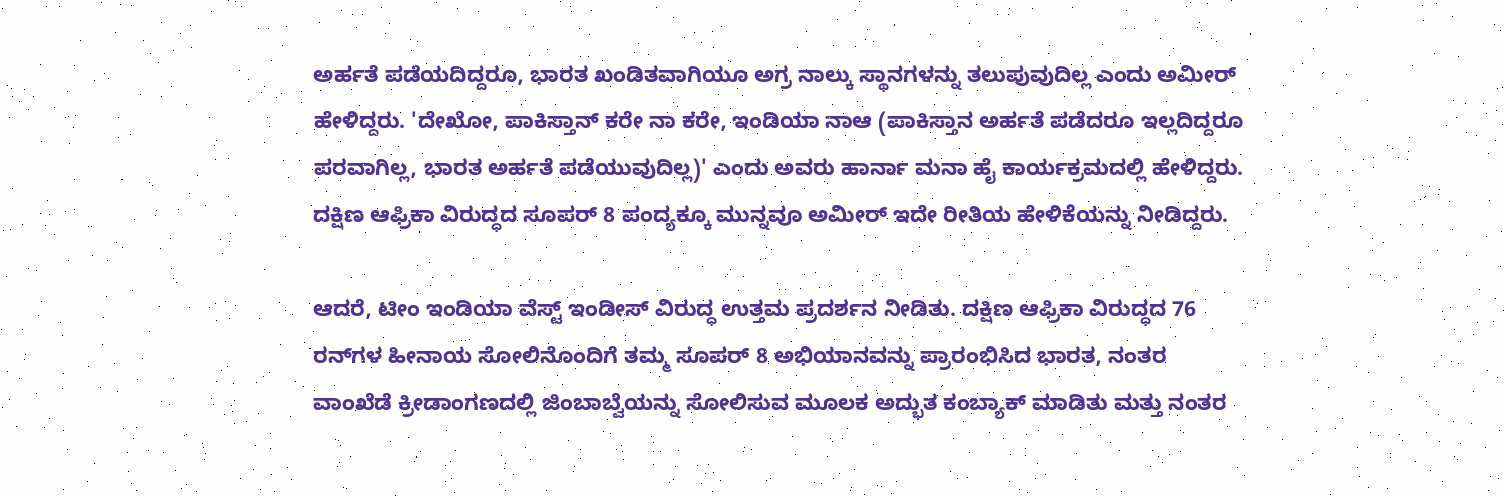ಅರ್ಹತೆ ಪಡೆಯದಿದ್ದರೂ, ಭಾರತ ಖಂಡಿತವಾಗಿಯೂ ಅಗ್ರ ನಾಲ್ಕು ಸ್ಥಾನಗಳನ್ನು ತಲುಪುವುದಿಲ್ಲ ಎಂದು ಅಮೀರ್ ಹೇಳಿದ್ದರು. 'ದೇಖೋ, ಪಾಕಿಸ್ತಾನ್ ಕರೇ ನಾ ಕರೇ, ಇಂಡಿಯಾ ನಾಆ (ಪಾಕಿಸ್ತಾನ ಅರ್ಹತೆ ಪಡೆದರೂ ಇಲ್ಲದಿದ್ದರೂ ಪರವಾಗಿಲ್ಲ, ಭಾರತ ಅರ್ಹತೆ ಪಡೆಯುವುದಿಲ್ಲ)' ಎಂದು ಅವರು ಹಾರ್ನಾ ಮನಾ ಹೈ ಕಾರ್ಯಕ್ರಮದಲ್ಲಿ ಹೇಳಿದ್ದರು. ದಕ್ಷಿಣ ಆಫ್ರಿಕಾ ವಿರುದ್ಧದ ಸೂಪರ್ 8 ಪಂದ್ಯಕ್ಕೂ ಮುನ್ನವೂ ಅಮೀರ್ ಇದೇ ರೀತಿಯ ಹೇಳಿಕೆಯನ್ನು ನೀಡಿದ್ದರು.

ಆದರೆ, ಟೀಂ ಇಂಡಿಯಾ ವೆಸ್ಟ್ ಇಂಡೀಸ್ ವಿರುದ್ಧ ಉತ್ತಮ ಪ್ರದರ್ಶನ ನೀಡಿತು. ದಕ್ಷಿಣ ಆಫ್ರಿಕಾ ವಿರುದ್ಧದ 76 ರನ್‌ಗಳ ಹೀನಾಯ ಸೋಲಿನೊಂದಿಗೆ ತಮ್ಮ ಸೂಪರ್ 8 ಅಭಿಯಾನವನ್ನು ಪ್ರಾರಂಭಿಸಿದ ಭಾರತ, ನಂತರ ವಾಂಖೆಡೆ ಕ್ರೀಡಾಂಗಣದಲ್ಲಿ ಜಿಂಬಾಬ್ವೆಯನ್ನು ಸೋಲಿಸುವ ಮೂಲಕ ಅದ್ಭುತ ಕಂಬ್ಯಾಕ್ ಮಾಡಿತು ಮತ್ತು ನಂತರ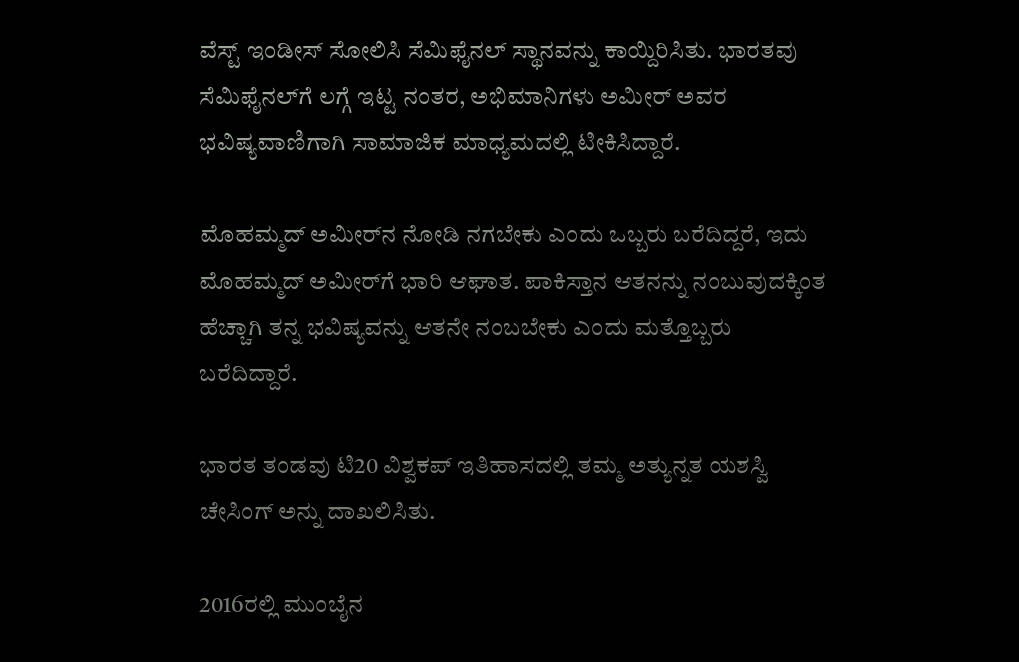ವೆಸ್ಟ್ ಇಂಡೀಸ್ ಸೋಲಿಸಿ ಸೆಮಿಫೈನಲ್ ಸ್ಥಾನವನ್ನು ಕಾಯ್ದಿರಿಸಿತು. ಭಾರತವು ಸೆಮಿಫೈನಲ್‌ಗೆ ಲಗ್ಗೆ ಇಟ್ಟ ನಂತರ, ಅಭಿಮಾನಿಗಳು ಅಮೀರ್ ಅವರ ಭವಿಷ್ಯವಾಣಿಗಾಗಿ ಸಾಮಾಜಿಕ ಮಾಧ್ಯಮದಲ್ಲಿ ಟೀಕಿಸಿದ್ದಾರೆ.

ಮೊಹಮ್ಮದ್ ಅಮೀರ್‌ನ ನೋಡಿ ನಗಬೇಕು ಎಂದು ಒಬ್ಬರು ಬರೆದಿದ್ದರೆ, ಇದು ಮೊಹಮ್ಮದ್ ಅಮೀರ್‌ಗೆ ಭಾರಿ ಆಘಾತ. ಪಾಕಿಸ್ತಾನ ಆತನನ್ನು ನಂಬುವುದಕ್ಕಿಂತ ಹೆಚ್ಚಾಗಿ ತನ್ನ ಭವಿಷ್ಯವನ್ನು ಆತನೇ ನಂಬಬೇಕು ಎಂದು ಮತ್ತೊಬ್ಬರು ಬರೆದಿದ್ದಾರೆ.

ಭಾರತ ತಂಡವು ಟಿ20 ವಿಶ್ವಕಪ್ ಇತಿಹಾಸದಲ್ಲಿ ತಮ್ಮ ಅತ್ಯುನ್ನತ ಯಶಸ್ವಿ ಚೇಸಿಂಗ್ ಅನ್ನು ದಾಖಲಿಸಿತು.

2016ರಲ್ಲಿ ಮುಂಬೈನ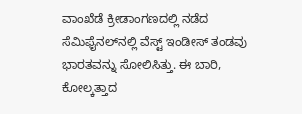ವಾಂಖೆಡೆ ಕ್ರೀಡಾಂಗಣದಲ್ಲಿ ನಡೆದ ಸೆಮಿಫೈನಲ್‌ನಲ್ಲಿ ವೆಸ್ಟ್ ಇಂಡೀಸ್ ತಂಡವು ಭಾರತವನ್ನು ಸೋಲಿಸಿತ್ತು. ಈ ಬಾರಿ, ಕೋಲ್ಕತ್ತಾದ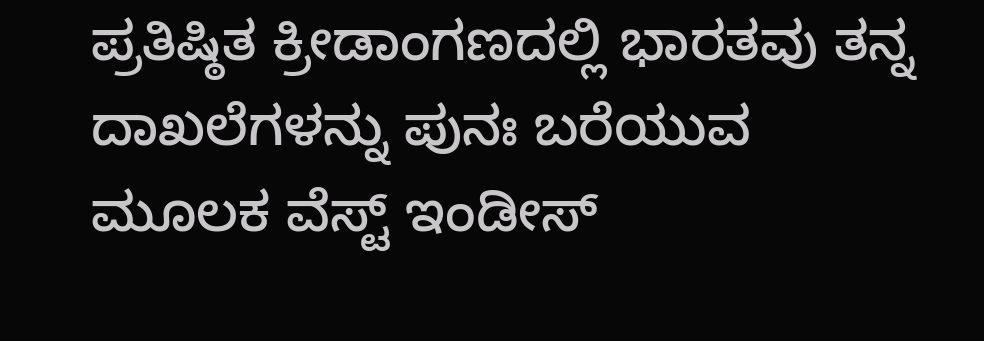ಪ್ರತಿಷ್ಠಿತ ಕ್ರೀಡಾಂಗಣದಲ್ಲಿ ಭಾರತವು ತನ್ನ ದಾಖಲೆಗಳನ್ನು ಪುನಃ ಬರೆಯುವ ಮೂಲಕ ವೆಸ್ಟ್ ಇಂಡೀಸ್‌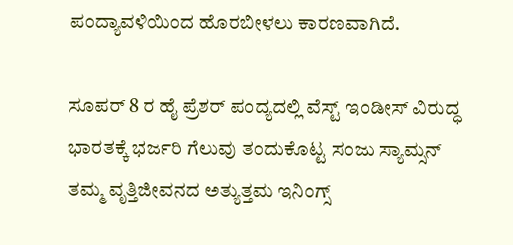ಪಂದ್ಯಾವಳಿಯಿಂದ ಹೊರಬೀಳಲು ಕಾರಣವಾಗಿದೆ.

ಸೂಪರ್ 8 ರ ಹೈ ಪ್ರೆಶರ್ ಪಂದ್ಯದಲ್ಲಿ ವೆಸ್ಟ್ ಇಂಡೀಸ್ ವಿರುದ್ಧ ಭಾರತಕ್ಕೆ ಭರ್ಜರಿ ಗೆಲುವು ತಂದುಕೊಟ್ಟ ಸಂಜು ಸ್ಯಾಮ್ಸನ್ ತಮ್ಮ ವೃತ್ತಿಜೀವನದ ಅತ್ಯುತ್ತಮ ಇನಿಂಗ್ಸ್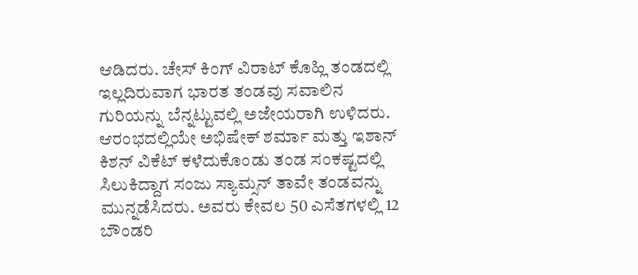ಆಡಿದರು. ಚೇಸ್ ಕಿಂಗ್ ವಿರಾಟ್ ಕೊಹ್ಲಿ ತಂಡದಲ್ಲಿ ಇಲ್ಲದಿರುವಾಗ ಭಾರತ ತಂಡವು ಸವಾಲಿನ ಗುರಿಯನ್ನು ಬೆನ್ನಟ್ಟುವಲ್ಲಿ ಅಜೇಯರಾಗಿ ಉಳಿದರು. ಆರಂಭದಲ್ಲಿಯೇ ಅಭಿಷೇಕ್ ಶರ್ಮಾ ಮತ್ತು ಇಶಾನ್ ಕಿಶನ್ ವಿಕೆಟ್ ಕಳೆದುಕೊಂಡು ತಂಡ ಸಂಕಷ್ಟದಲ್ಲಿ ಸಿಲುಕಿದ್ದಾಗ ಸಂಜು ಸ್ಯಾಮ್ಸನ್ ತಾವೇ ತಂಡವನ್ನು ಮುನ್ನಡೆಸಿದರು. ಅವರು ಕೇವಲ 50 ಎಸೆತಗಳಲ್ಲಿ 12 ಬೌಂಡರಿ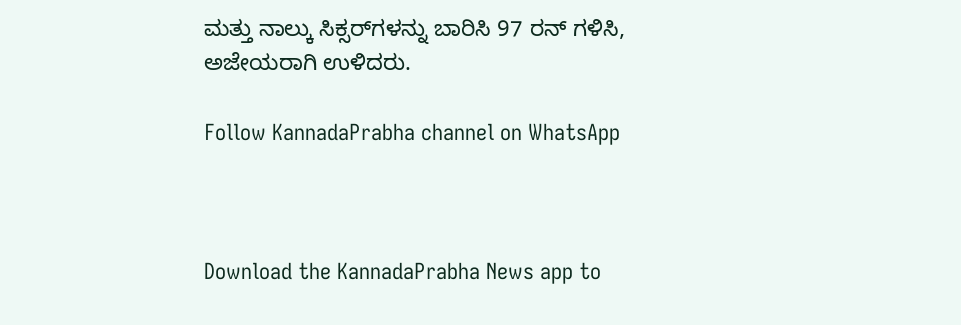ಮತ್ತು ನಾಲ್ಕು ಸಿಕ್ಸರ್‌ಗಳನ್ನು ಬಾರಿಸಿ 97 ರನ್ ಗಳಿಸಿ, ಅಜೇಯರಾಗಿ ಉಳಿದರು.

Follow KannadaPrabha channel on WhatsApp



Download the KannadaPrabha News app to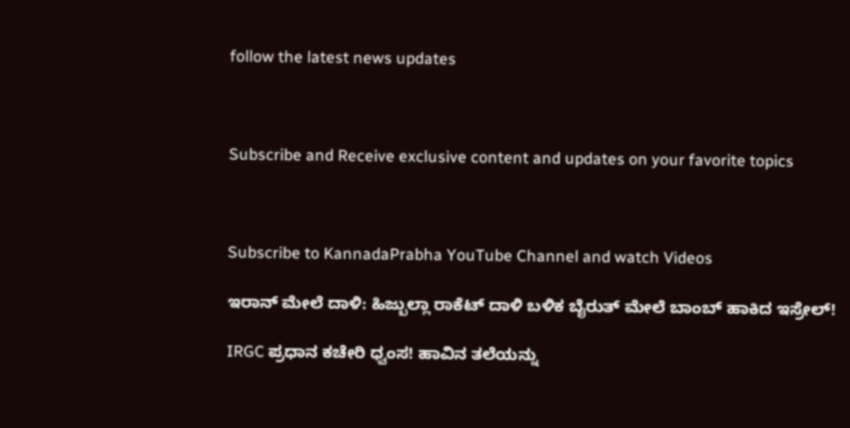follow the latest news updates



Subscribe and Receive exclusive content and updates on your favorite topics



Subscribe to KannadaPrabha YouTube Channel and watch Videos

ಇರಾನ್ ಮೇಲೆ ದಾಳಿ: ಹಿಜ್ಬುಲ್ಲಾ ರಾಕೆಟ್ ದಾಳಿ ಬಳಿಕ ಬೈರುತ್ ಮೇಲೆ ಬಾಂಬ್ ಹಾಕಿದ ಇಸ್ರೇಲ್!

IRGC ಪ್ರಧಾನ ಕಚೇರಿ ಧ್ವಂಸ! ಹಾವಿನ ತಲೆಯನ್ನು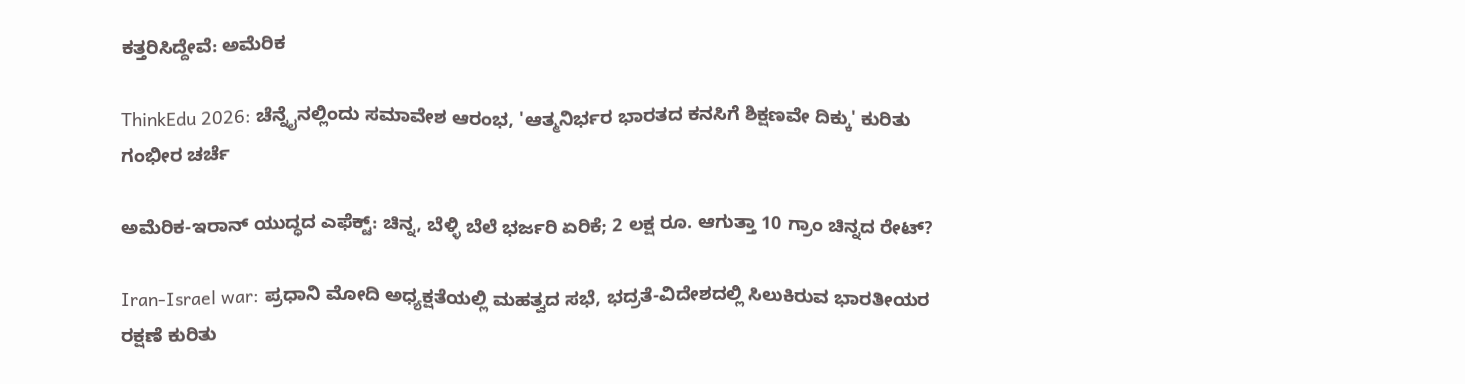ಕತ್ತರಿಸಿದ್ದೇವೆ: ಅಮೆರಿಕ

ThinkEdu 2026: ಚೆನ್ನೈನಲ್ಲಿಂದು ಸಮಾವೇಶ ಆರಂಭ, 'ಆತ್ಮನಿರ್ಭರ ಭಾರತದ ಕನಸಿಗೆ ಶಿಕ್ಷಣವೇ ದಿಕ್ಕು' ಕುರಿತು ಗಂಭೀರ ಚರ್ಚೆ

ಅಮೆರಿಕ-ಇರಾನ್ ಯುದ್ಧದ ಎಫೆಕ್ಟ್: ಚಿನ್ನ, ಬೆಳ್ಳಿ ಬೆಲೆ ಭರ್ಜರಿ ಏರಿಕೆ; 2 ಲಕ್ಷ ರೂ. ಆಗುತ್ತಾ 10 ಗ್ರಾಂ ಚಿನ್ನದ ರೇಟ್?

Iran-Israel war: ಪ್ರಧಾನಿ ಮೋದಿ ಅಧ್ಯಕ್ಷತೆಯಲ್ಲಿ ಮಹತ್ವದ ಸಭೆ, ಭದ್ರತೆ-ವಿದೇಶದಲ್ಲಿ ಸಿಲುಕಿರುವ ಭಾರತೀಯರ ರಕ್ಷಣೆ ಕುರಿತು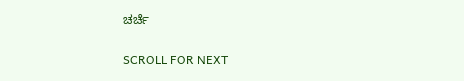ಚರ್ಚೆ

SCROLL FOR NEXT